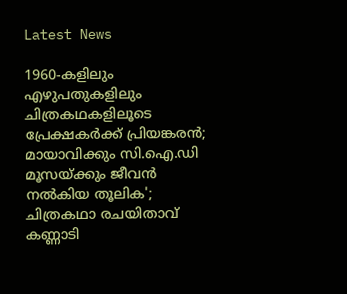Latest News

1960-കളിലും എഴുപതുകളിലും ചിത്രകഥകളിലൂടെ പ്രേക്ഷകര്‍ക്ക് പ്രിയങ്കരന്‍; മായാവിക്കും സി.ഐ.ഡി മൂസയ്ക്കും ജീവന്‍ നല്‍കിയ തൂലിക'; ചിത്രകഥാ രചയിതാവ് കണ്ണാടി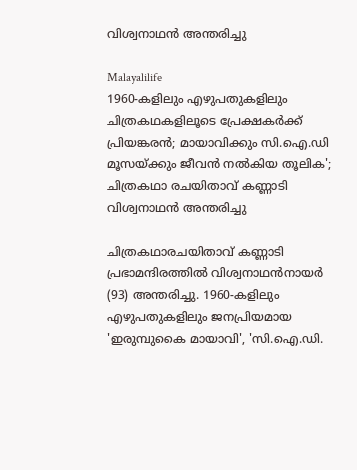വിശ്വനാഥന്‍ അന്തരിച്ചു

Malayalilife
1960-കളിലും എഴുപതുകളിലും ചിത്രകഥകളിലൂടെ പ്രേക്ഷകര്‍ക്ക് പ്രിയങ്കരന്‍; മായാവിക്കും സി.ഐ.ഡി മൂസയ്ക്കും ജീവന്‍ നല്‍കിയ തൂലിക'; ചിത്രകഥാ രചയിതാവ് കണ്ണാടി വിശ്വനാഥന്‍ അന്തരിച്ചു

ചിത്രകഥാരചയിതാവ് കണ്ണാടി പ്രഭാമന്ദിരത്തില്‍ വിശ്വനാഥന്‍നായര്‍ (93) അന്തരിച്ചു. 1960-കളിലും എഴുപതുകളിലും ജനപ്രിയമായ 'ഇരുമ്പുകൈ മായാവി', 'സി.ഐ.ഡി.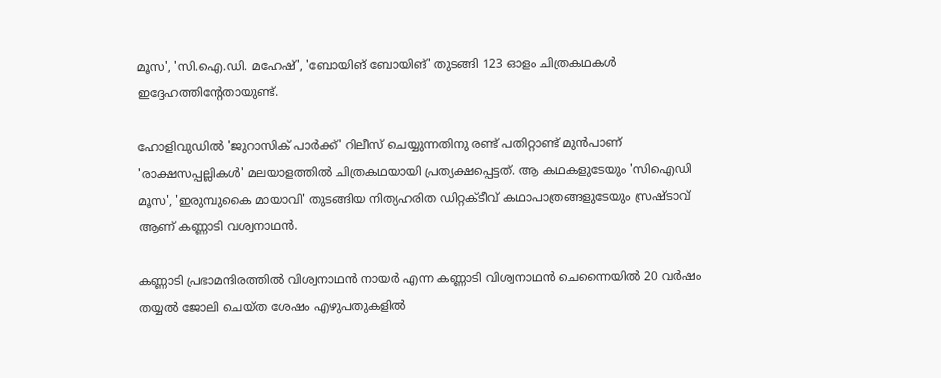മൂസ', 'സി.ഐ.ഡി. മഹേഷ്', 'ബോയിങ് ബോയിങ്' തുടങ്ങി 123 ഓളം ചിത്രകഥകള്‍ ഇദ്ദേഹത്തിന്റേതായുണ്ട്.

ഹോളിവുഡില്‍ 'ജുറാസിക് പാര്‍ക്ക്' റിലീസ് ചെയ്യുന്നതിനു രണ്ട് പതിറ്റാണ്ട് മുന്‍പാണ് 'രാക്ഷസപ്പല്ലികള്‍' മലയാളത്തില്‍ ചിത്രകഥയായി പ്രത്യക്ഷപ്പെട്ടത്. ആ കഥകളുടേയും 'സിഐഡി മൂസ', 'ഇരുമ്പുകൈ മായാവി' തുടങ്ങിയ നിത്യഹരിത ഡിറ്റക്ടീവ് കഥാപാത്രങ്ങളുടേയും സ്രഷ്ടാവ് ആണ് കണ്ണാടി വശ്വനാഥന്‍.

കണ്ണാടി പ്രഭാമന്ദിരത്തില്‍ വിശ്വനാഥന്‍ നായര്‍ എന്ന കണ്ണാടി വിശ്വനാഥന്‍ ചെന്നൈയില്‍ 20 വര്‍ഷം തയ്യല്‍ ജോലി ചെയ്ത ശേഷം എഴുപതുകളില്‍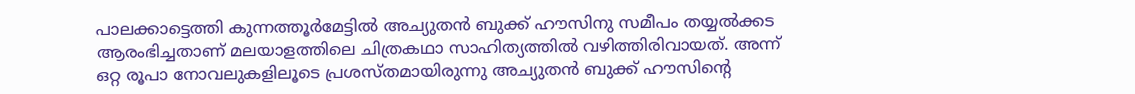പാലക്കാട്ടെത്തി കുന്നത്തൂര്‍മേട്ടില്‍ അച്യുതന്‍ ബുക്ക് ഹൗസിനു സമീപം തയ്യല്‍ക്കട ആരംഭിച്ചതാണ് മലയാളത്തിലെ ചിത്രകഥാ സാഹിത്യത്തില്‍ വഴിത്തിരിവായത്. അന്ന് ഒറ്റ രൂപാ നോവലുകളിലൂടെ പ്രശസ്തമായിരുന്നു അച്യുതന്‍ ബുക്ക് ഹൗസിന്റെ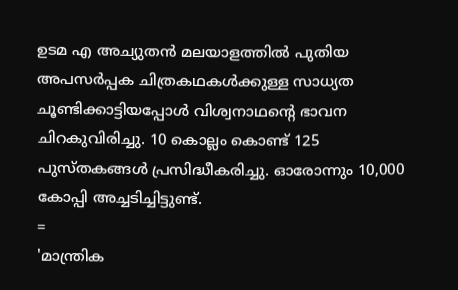ഉടമ എ അച്യുതന്‍ മലയാളത്തില്‍ പുതിയ അപസര്‍പ്പക ചിത്രകഥകള്‍ക്കുള്ള സാധ്യത ചൂണ്ടിക്കാട്ടിയപ്പോള്‍ വിശ്വനാഥന്റെ ഭാവന ചിറകുവിരിച്ചു. 10 കൊല്ലം കൊണ്ട് 125 പുസ്തകങ്ങള്‍ പ്രസിദ്ധീകരിച്ചു. ഓരോന്നും 10,000 കോപ്പി അച്ചടിച്ചിട്ടുണ്ട്.
=
'മാന്ത്രിക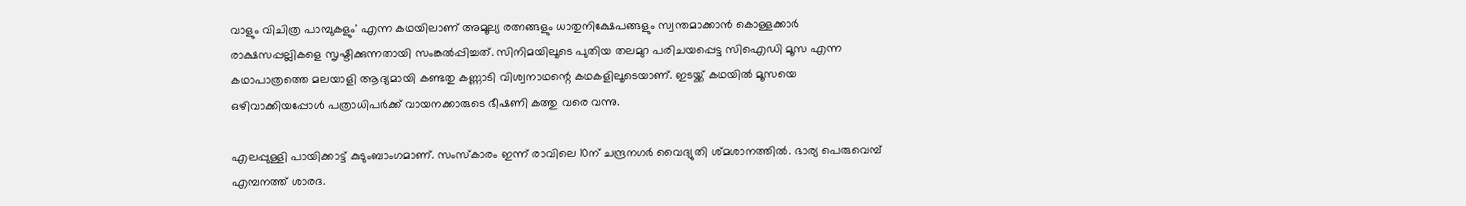വാളും വിചിത്ര പാമ്പുകളും' എന്ന കഥയിലാണ് അമൂല്യ രത്നങ്ങളും ധാതുനിക്ഷേപങ്ങളും സ്വന്തമാക്കാന്‍ കൊള്ളക്കാര്‍ രാക്ഷസപ്പല്ലികളെ സൃഷ്ടിക്കുന്നതായി സംങ്കല്‍പ്പിച്ചത്. സിനിമയിലൂടെ പുതിയ തലമുറ പരിചയപ്പെട്ട സിഐഡി മൂസ എന്ന കഥാപാത്രത്തെ മലയാളി ആദ്യമായി കണ്ടതു കണ്ണാടി വിശ്വനാഥന്റെ കഥകളിലൂടെയാണ്. ഇടയ്ക്ക് കഥയില്‍ മൂസയെ ഒഴിവാക്കിയപ്പോള്‍ പത്രാധിപര്‍ക്ക് വായനക്കാരുടെ ഭീഷണി കത്തു വരെ വന്നു.

എലപ്പുള്ളി പായിക്കാട്ട് കുടുംബാംഗമാണ്. സംസ്‌കാരം ഇന്ന് രാവിലെ 10ന് ചന്ദ്രനഗര്‍ വൈദ്യുതി ശ്മശാനത്തില്‍. ഭാര്യ പെരുവെമ്പ് എമ്പനത്ത് ശാരദ.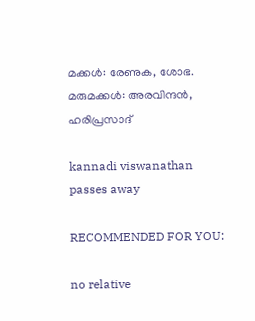മക്കള്‍: രേണുക, ശോഭ. മരുമക്കള്‍: അരവിന്ദന്‍, ഹരിപ്രസാദ്

kannadi viswanathan passes away

RECOMMENDED FOR YOU:

no relative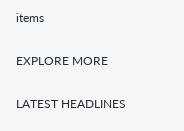items

EXPLORE MORE

LATEST HEADLINES